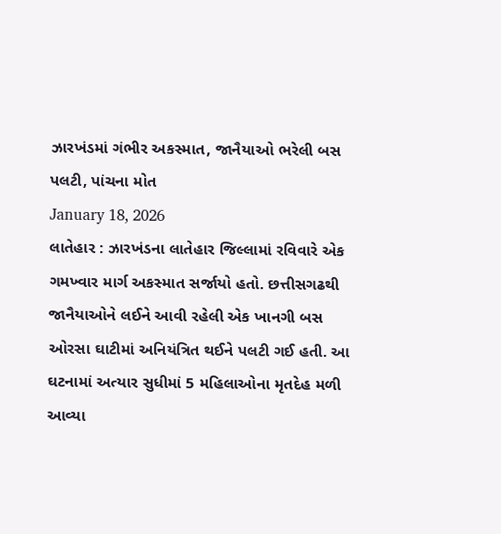ઝારખંડમાં ગંભીર અકસ્માત, જાનૈયાઓ ભરેલી બસ પલટી, પાંચના મોત
January 18, 2026
લાતેહાર : ઝારખંડના લાતેહાર જિલ્લામાં રવિવારે એક ગમખ્વાર માર્ગ અકસ્માત સર્જાયો હતો. છત્તીસગઢથી જાનૈયાઓને લઈને આવી રહેલી એક ખાનગી બસ ઓરસા ઘાટીમાં અનિયંત્રિત થઈને પલટી ગઈ હતી. આ ઘટનામાં અત્યાર સુધીમાં 5 મહિલાઓના મૃતદેહ મળી આવ્યા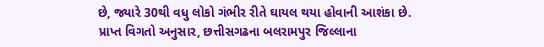છે, જ્યારે 30થી વધુ લોકો ગંભીર રીતે ઘાયલ થયા હોવાની આશંકા છે.
પ્રાપ્ત વિગતો અનુસાર, છત્તીસગઢના બલરામપુર જિલ્લાના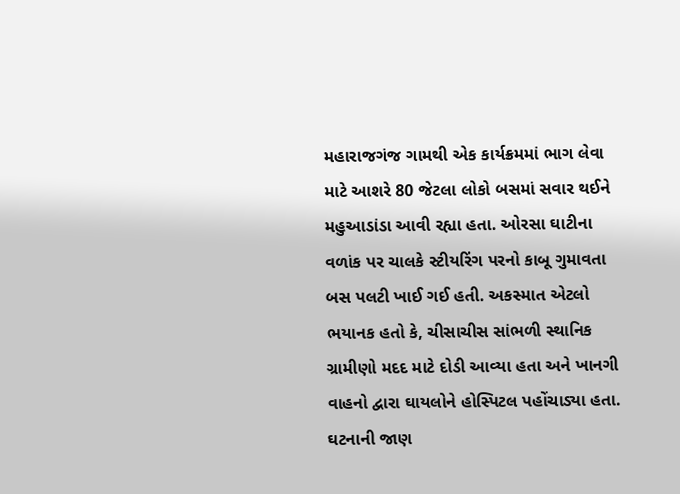મહારાજગંજ ગામથી એક કાર્યક્રમમાં ભાગ લેવા માટે આશરે 80 જેટલા લોકો બસમાં સવાર થઈને મહુઆડાંડા આવી રહ્યા હતા. ઓરસા ઘાટીના વળાંક પર ચાલકે સ્ટીયરિંગ પરનો કાબૂ ગુમાવતા બસ પલટી ખાઈ ગઈ હતી. અકસ્માત એટલો ભયાનક હતો કે, ચીસાચીસ સાંભળી સ્થાનિક ગ્રામીણો મદદ માટે દોડી આવ્યા હતા અને ખાનગી વાહનો દ્વારા ઘાયલોને હોસ્પિટલ પહોંચાડ્યા હતા.
ઘટનાની જાણ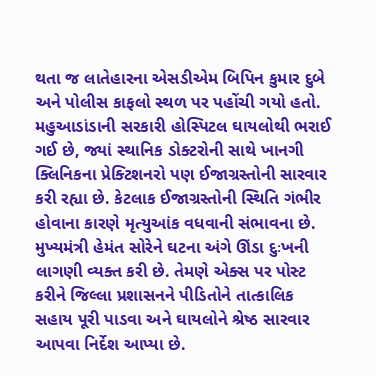થતા જ લાતેહારના એસડીએમ બિપિન કુમાર દુબે અને પોલીસ કાફલો સ્થળ પર પહોંચી ગયો હતો. મહુઆડાંડાની સરકારી હોસ્પિટલ ઘાયલોથી ભરાઈ ગઈ છે, જ્યાં સ્થાનિક ડોક્ટરોની સાથે ખાનગી ક્લિનિકના પ્રેક્ટિશનરો પણ ઈજાગ્રસ્તોની સારવાર કરી રહ્યા છે. કેટલાક ઈજાગ્રસ્તોની સ્થિતિ ગંભીર હોવાના કારણે મૃત્યુઆંક વધવાની સંભાવના છે.
મુખ્યમંત્રી હેમંત સોરેને ઘટના અંગે ઊંડા દુઃખની લાગણી વ્યક્ત કરી છે. તેમણે એક્સ પર પોસ્ટ કરીને જિલ્લા પ્રશાસનને પીડિતોને તાત્કાલિક સહાય પૂરી પાડવા અને ઘાયલોને શ્રેષ્ઠ સારવાર આપવા નિર્દેશ આપ્યા છે.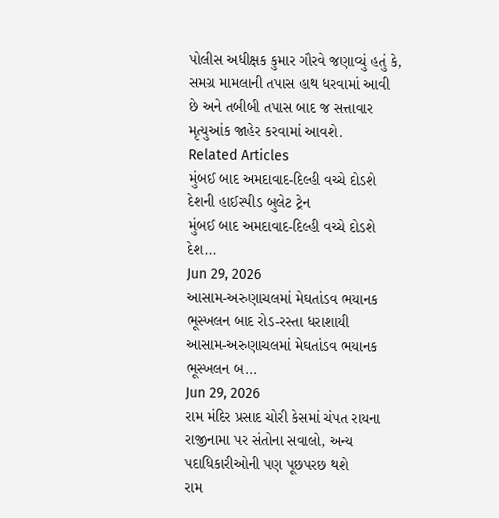પોલીસ અધીક્ષક કુમાર ગૌરવે જણાવ્યું હતું કે, સમગ્ર મામલાની તપાસ હાથ ધરવામાં આવી છે અને તબીબી તપાસ બાદ જ સત્તાવાર મૃત્યુઆંક જાહેર કરવામાં આવશે.
Related Articles
મુંબઈ બાદ અમદાવાદ-દિલ્હી વચ્ચે દોડશે દેશની હાઈસ્પીડ બુલેટ ટ્રેન
મુંબઈ બાદ અમદાવાદ-દિલ્હી વચ્ચે દોડશે દેશ...
Jun 29, 2026
આસામ-અરુણાચલમાં મેઘતાંડવ ભયાનક ભૂસ્ખલન બાદ રોડ-રસ્તા ધરાશાયી
આસામ-અરુણાચલમાં મેઘતાંડવ ભયાનક ભૂસ્ખલન બ...
Jun 29, 2026
રામ મંદિર પ્રસાદ ચોરી કેસમાં ચંપત રાયના રાજીનામા પર સંતોના સવાલો, અન્ય પદાધિકારીઓની પણ પૂછપરછ થશે
રામ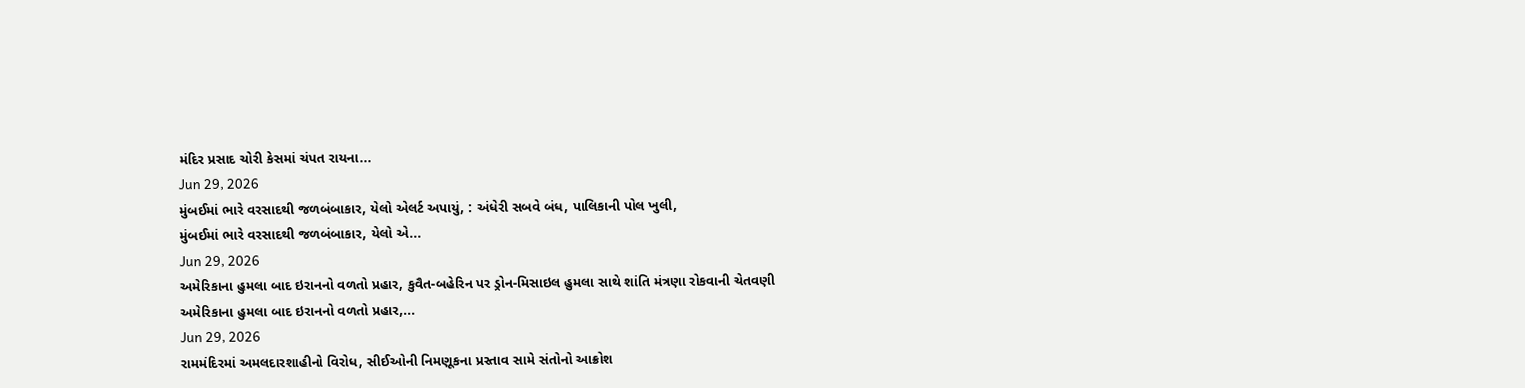મંદિર પ્રસાદ ચોરી કેસમાં ચંપત રાયના...
Jun 29, 2026
મુંબઈમાં ભારે વરસાદથી જળબંબાકાર, યેલો એલર્ટ અપાયું, : અંધેરી સબવે બંધ, પાલિકાની પોલ ખુલી,
મુંબઈમાં ભારે વરસાદથી જળબંબાકાર, યેલો એ...
Jun 29, 2026
અમેરિકાના હુમલા બાદ ઇરાનનો વળતો પ્રહાર, કુવૈત-બહેરિન પર ડ્રોન-મિસાઇલ હુમલા સાથે શાંતિ મંત્રણા રોકવાની ચેતવણી
અમેરિકાના હુમલા બાદ ઇરાનનો વળતો પ્રહાર,...
Jun 29, 2026
રામમંદિરમાં અમલદારશાહીનો વિરોધ, સીઈઓની નિમણૂકના પ્રસ્તાવ સામે સંતોનો આક્રોશ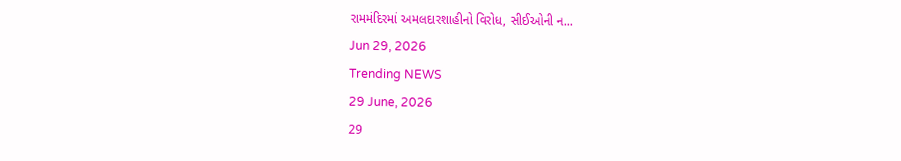રામમંદિરમાં અમલદારશાહીનો વિરોધ, સીઈઓની ન...
Jun 29, 2026
Trending NEWS
29 June, 2026
29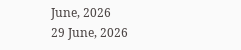June, 2026
29 June, 2026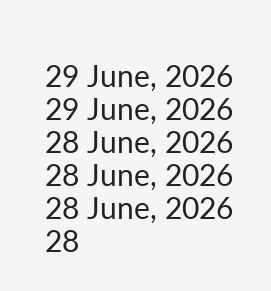29 June, 2026
29 June, 2026
28 June, 2026
28 June, 2026
28 June, 2026
28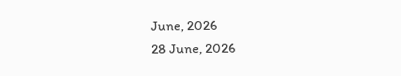June, 2026
28 June, 2026